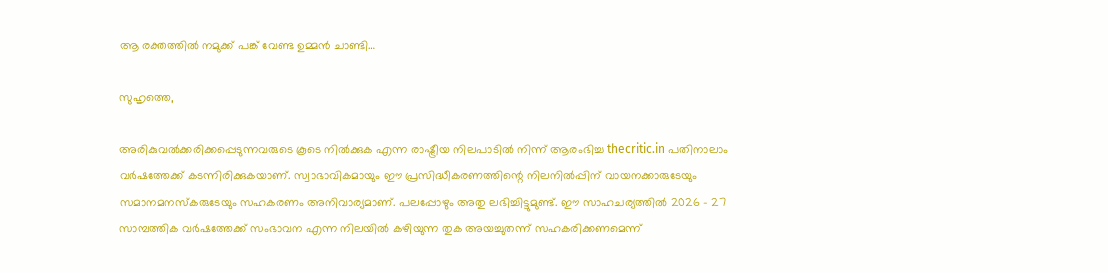ആ രക്തത്തില്‍ നമുക്ക് പങ്ക് വേണ്ട ഉമ്മന്‍ ചാണ്ടി…

സുഹൃത്തെ,

അരികുവല്‍ക്കരിക്കപ്പെടുന്നവരുടെ കൂടെ നില്‍ക്കുക എന്ന രാഷ്ട്രീയ നിലപാടില്‍ നിന്ന് ആരംഭിച്ച thecritic.in പതിനാലാം വര്‍ഷത്തേക്ക് കടന്നിരിക്കുകയാണ്. സ്വാഭാവികമായും ഈ പ്രസിദ്ധീകരണത്തിന്റെ നിലനില്‍പ്പിന് വായനക്കാരുടേയും സമാനമനസ്‌കരുടേയും സഹകരണം അനിവാര്യമാണ്. പലപ്പോഴും അതു ലഭിച്ചിട്ടുമുണ്ട്. ഈ സാഹചര്യത്തില്‍ 2026 - 27 സാമ്പത്തിക വര്‍ഷത്തേക്ക് സംഭാവന എന്ന നിലയില്‍ കഴിയുന്ന തുക അയച്ചുതന്ന് സഹകരിക്കണമെന്ന്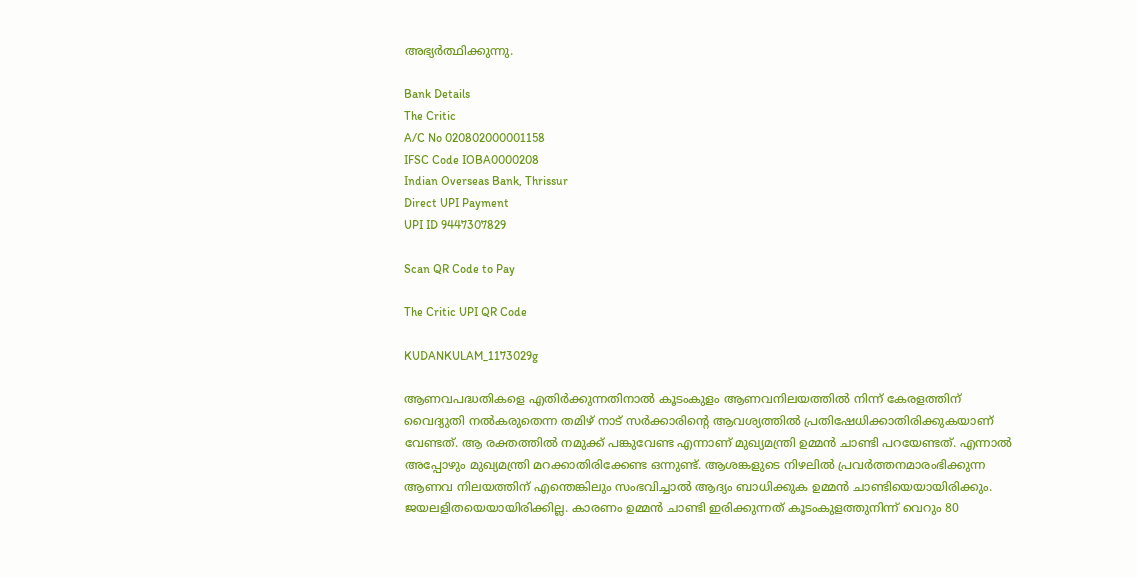അഭ്യര്‍ത്ഥിക്കുന്നു.

Bank Details
The Critic
A/C No 020802000001158
IFSC Code IOBA0000208
Indian Overseas Bank, Thrissur
Direct UPI Payment
UPI ID 9447307829

Scan QR Code to Pay

The Critic UPI QR Code

KUDANKULAM_1173029g

ആണവപദ്ധതികളെ എതിര്‍ക്കുന്നതിനാല്‍ കൂടംകുളം ആണവനിലയത്തില്‍ നിന്ന് കേരളത്തിന് വൈദ്യുതി നല്‍കരുതെന്ന തമിഴ് നാട് സര്‍ക്കാരിന്റെ ആവശ്യത്തില്‍ പ്രതിഷേധിക്കാതിരിക്കുകയാണ് വേണ്ടത്. ആ രക്തത്തില്‍ നമുക്ക് പങ്കുവേണ്ട എന്നാണ് മുഖ്യമന്ത്രി ഉമ്മന്‍ ചാണ്ടി പറയേണ്ടത്. എന്നാല്‍ അപ്പോഴും മുഖ്യമന്ത്രി മറക്കാതിരിക്കേണ്ട ഒന്നുണ്ട്. ആശങ്കളുടെ നിഴലില്‍ പ്രവര്‍ത്തനമാരംഭിക്കുന്ന ആണവ നിലയത്തിന് എന്തെങ്കിലും സംഭവിച്ചാല്‍ ആദ്യം ബാധിക്കുക ഉമ്മന്‍ ചാണ്ടിയെയായിരിക്കും. ജയലളിതയെയായിരിക്കില്ല. കാരണം ഉമ്മന്‍ ചാണ്ടി ഇരിക്കുന്നത് കൂടംകുളത്തുനിന്ന് വെറും 80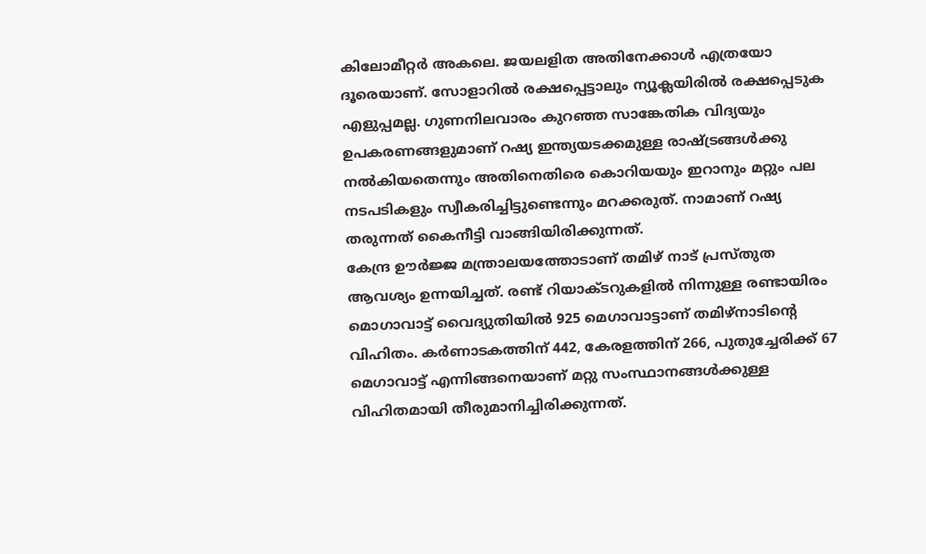കിലോമീറ്റര്‍ അകലെ. ജയലളിത അതിനേക്കാള്‍ എത്രയോ ദൂരെയാണ്. സോളാറില്‍ രക്ഷപ്പെട്ടാലും ന്യൂക്ലയിരില്‍ രക്ഷപ്പെടുക എളുപ്പമല്ല. ഗുണനിലവാരം കുറഞ്ഞ സാങ്കേതിക വിദ്യയും ഉപകരണങ്ങളുമാണ് റഷ്യ ഇന്ത്യയടക്കമുള്ള രാഷ്ട്രങ്ങള്‍ക്കു നല്‍കിയതെന്നും അതിനെതിരെ കൊറിയയും ഇറാനും മറ്റും പല നടപടികളും സ്വീകരിച്ചിട്ടുണ്ടെന്നും മറക്കരുത്. നാമാണ് റഷ്യ തരുന്നത് കൈനീട്ടി വാങ്ങിയിരിക്കുന്നത്.
കേന്ദ്ര ഊര്‍ജ്ജ മന്ത്രാലയത്തോടാണ് തമിഴ് നാട് പ്രസ്തുത ആവശ്യം ഉന്നയിച്ചത്. രണ്ട് റിയാക്ടറുകളില്‍ നിന്നുള്ള രണ്ടായിരം മൊഗാവാട്ട് വൈദ്യുതിയില്‍ 925 മെഗാവാട്ടാണ് തമിഴ്‌നാടിന്റെ വിഹിതം. കര്‍ണാടകത്തിന് 442, കേരളത്തിന് 266, പുതുച്ചേരിക്ക് 67 മെഗാവാട്ട് എന്നിങ്ങനെയാണ് മറ്റു സംസ്ഥാനങ്ങള്‍ക്കുള്ള വിഹിതമായി തീരുമാനിച്ചിരിക്കുന്നത്.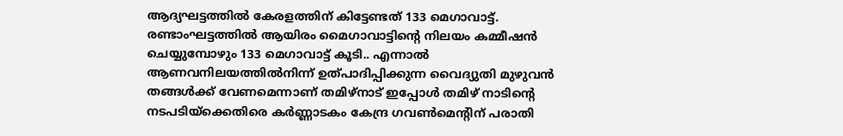ആദ്യഘട്ടത്തില്‍ കേരളത്തിന് കിട്ടേണ്ടത് 133 മെഗാവാട്ട്. രണ്ടാംഘട്ടത്തില്‍ ആയിരം മൈഗാവാട്ടിന്റെ നിലയം കമ്മീഷന്‍ ചെയ്യുമ്പോഴും 133 മെഗാവാട്ട് കൂടി.. എന്നാല്‍ ആണവനിലയത്തില്‍നിന്ന് ഉത്പാദിപ്പിക്കുന്ന വൈദ്യുതി മുഴുവന്‍ തങ്ങള്‍ക്ക് വേണമെന്നാണ് തമിഴ്‌നാട് ഇപ്പോള്‍ തമിഴ് നാടിന്റെ നടപടിയ്‌ക്കെതിരെ കര്‍ണ്ണാടകം കേന്ദ്ര ഗവണ്‍മെന്റിന് പരാതി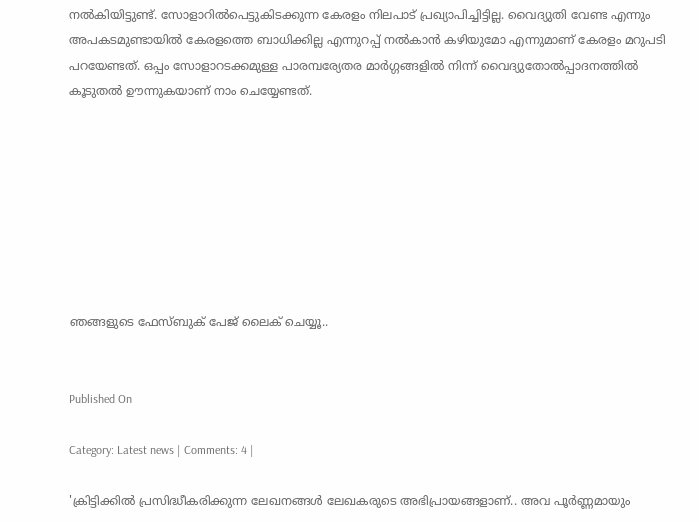നല്‍കിയിട്ടുണ്ട്. സോളാറില്‍പെട്ടുകിടക്കുന്ന കേരളം നിലപാട് പ്രഖ്യാപിച്ചിട്ടില്ല. വൈദ്യുതി വേണ്ട എന്നും അപകടമുണ്ടായില്‍ കേരളത്തെ ബാധിക്കില്ല എന്നുറപ്പ് നല്‍കാന്‍ കഴിയുമോ എന്നുമാണ് കേരളം മറുപടി പറയേണ്ടത്. ഒപ്പം സോളാറടക്കമുള്ള പാരമ്പര്യേതര മാര്‍ഗ്ഗങ്ങളില്‍ നിന്ന് വൈദ്യുതോല്‍പ്പാദനത്തില്‍ കൂടുതല്‍ ഊന്നുകയാണ് നാം ചെയ്യേണ്ടത്.








ഞങ്ങളുടെ ഫേസ്ബുക് പേജ് ലൈക് ചെയ്യൂ..


Published On

Category: Latest news | Comments: 4 |

'ക്രിട്ടിക്കില്‍ പ്രസിദ്ധീകരിക്കുന്ന ലേഖനങ്ങള്‍ ലേഖകരുടെ അഭിപ്രായങ്ങളാണ്.. അവ പൂര്‍ണ്ണമായും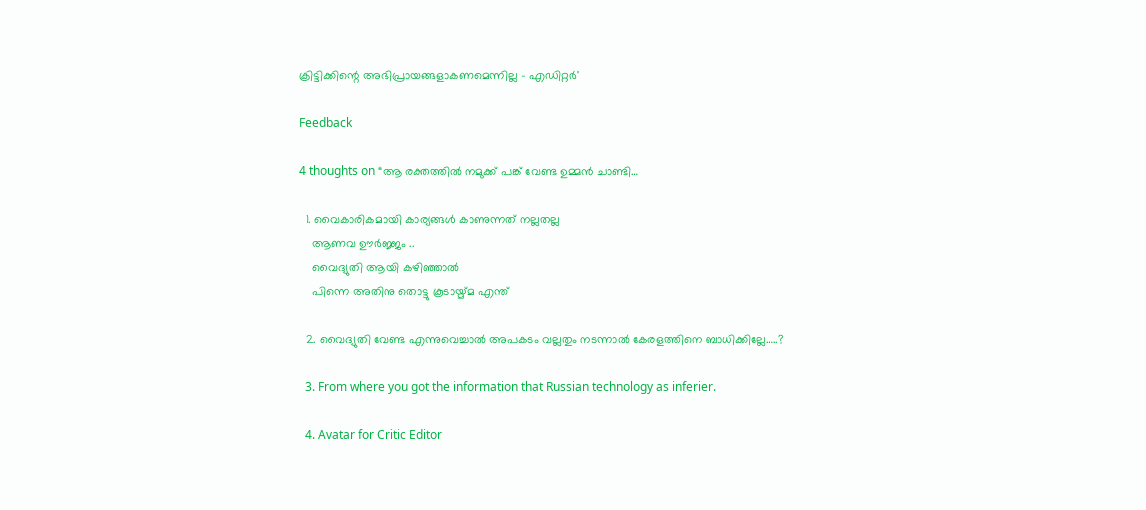ക്രിട്ടിക്കിന്റെ അഭിപ്രായങ്ങളാകണമെന്നില്ല - എഡിറ്റര്‍'

Feedback

4 thoughts on “ആ രക്തത്തില്‍ നമുക്ക് പങ്ക് വേണ്ട ഉമ്മന്‍ ചാണ്ടി…

  1. വൈകാരികമായി കാര്യങ്ങൾ കാണുന്നത് നല്ലതല്ല
    ആണവ ഊർജ്ജം ..
    വൈദ്യുതി ആയി കഴിഞ്ഞാൽ
    പിന്നെ അതിനു തൊട്ടു കൂടായ്മ്മ എന്ത്

  2. വൈദ്യുതി വേണ്ട എന്നുവെച്ചാല്‍ അപകടം വല്ലതും നടന്നാല്‍ കേരളത്തിനെ ബാധിക്കില്ലേ…..?

  3. From where you got the information that Russian technology as inferier.

  4. Avatar for Critic Editor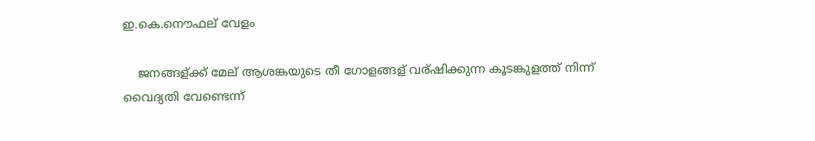ഇ.കെ.നൌഫല് വേളം

    ജനങ്ങള്ക്ക് മേല് ആശങ്കയുടെ തീ ഗോളങ്ങള് വര്ഷിക്കുന്ന കൂടങ്കുളത്ത് നിന്ന് വൈദ്യതി വേണ്ടെന്ന്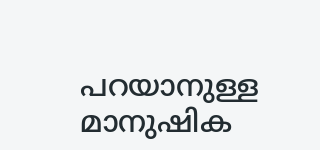പറയാനുള്ള മാനുഷിക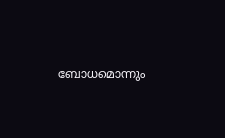ബോധമൊന്നും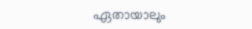ഏതായാലും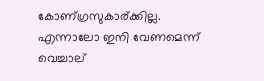കോണ്ഗ്രസുകാര്ക്കില്ല. എന്നാലോ ഇനി വേണമെന്ന് വെച്ചാല്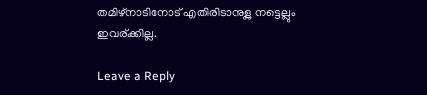തമിഴ്നാടിനോട് എതിരിടാനുള്ല നട്ടെല്ലും ഇവര്ക്കില്ല.

Leave a Reply